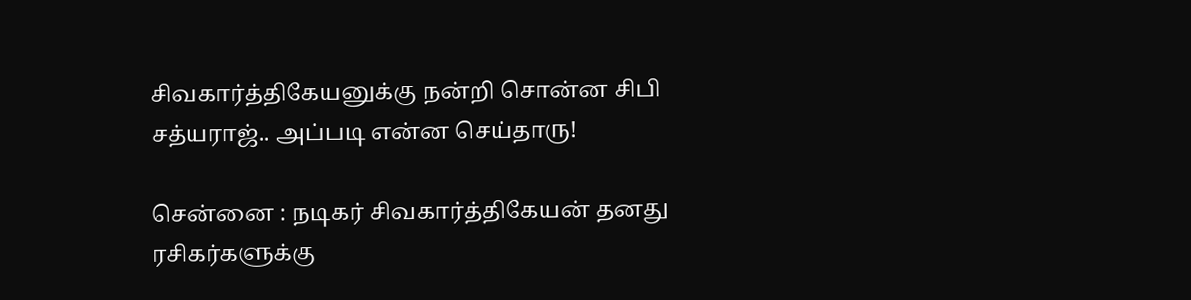சிவகார்த்திகேயனுக்கு நன்றி சொன்ன சிபி சத்யராஜ்.. அப்படி என்ன செய்தாரு!

சென்னை : நடிகர் சிவகார்த்திகேயன் தனது ரசிகர்களுக்கு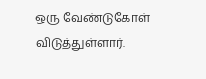ஒரு வேண்டுகோள் விடுத்துள்ளார்.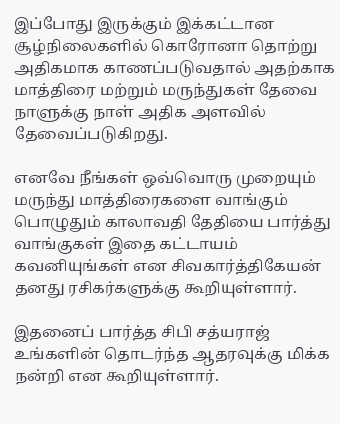இப்போது இருக்கும் இக்கட்டான சூழ்நிலைகளில் கொரோனா தொற்று அதிகமாக காணப்படுவதால் அதற்காக மாத்திரை மற்றும் மருந்துகள் தேவை நாளுக்கு நாள் அதிக அளவில் தேவைப்படுகிறது.

எனவே நீங்கள் ஒவ்வொரு முறையும் மருந்து மாத்திரைகளை வாங்கும் பொழுதும் காலாவதி தேதியை பார்த்து வாங்குகள் இதை கட்டாயம் கவனியுங்கள் என சிவகார்த்திகேயன் தனது ரசிகர்களுக்கு கூறியுள்ளார்.

இதனைப் பார்த்த சிபி சத்யராஜ் உங்களின் தொடர்ந்த ஆதரவுக்கு மிக்க நன்றி என கூறியுள்ளார்.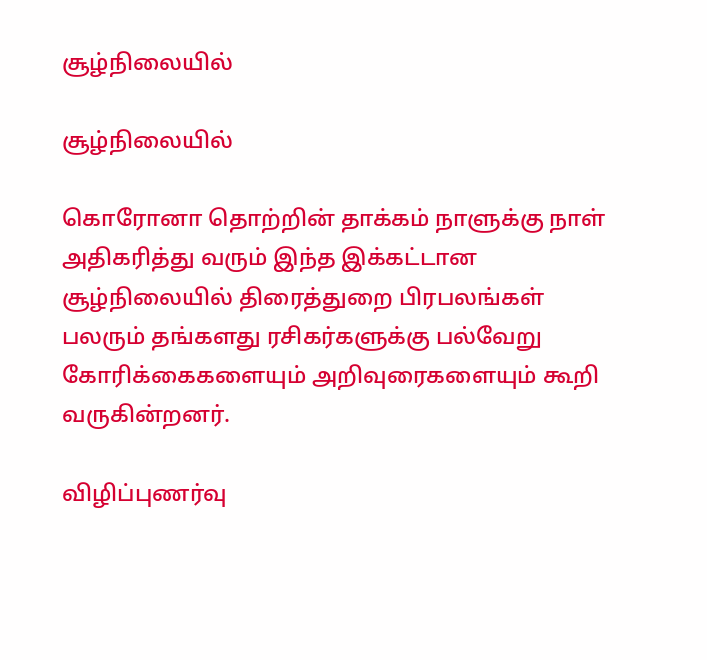சூழ்நிலையில்

சூழ்நிலையில்

கொரோனா தொற்றின் தாக்கம் நாளுக்கு நாள் அதிகரித்து வரும் இந்த இக்கட்டான சூழ்நிலையில் திரைத்துறை பிரபலங்கள் பலரும் தங்களது ரசிகர்களுக்கு பல்வேறு கோரிக்கைகளையும் அறிவுரைகளையும் கூறி வருகின்றனர்.

விழிப்புணர்வு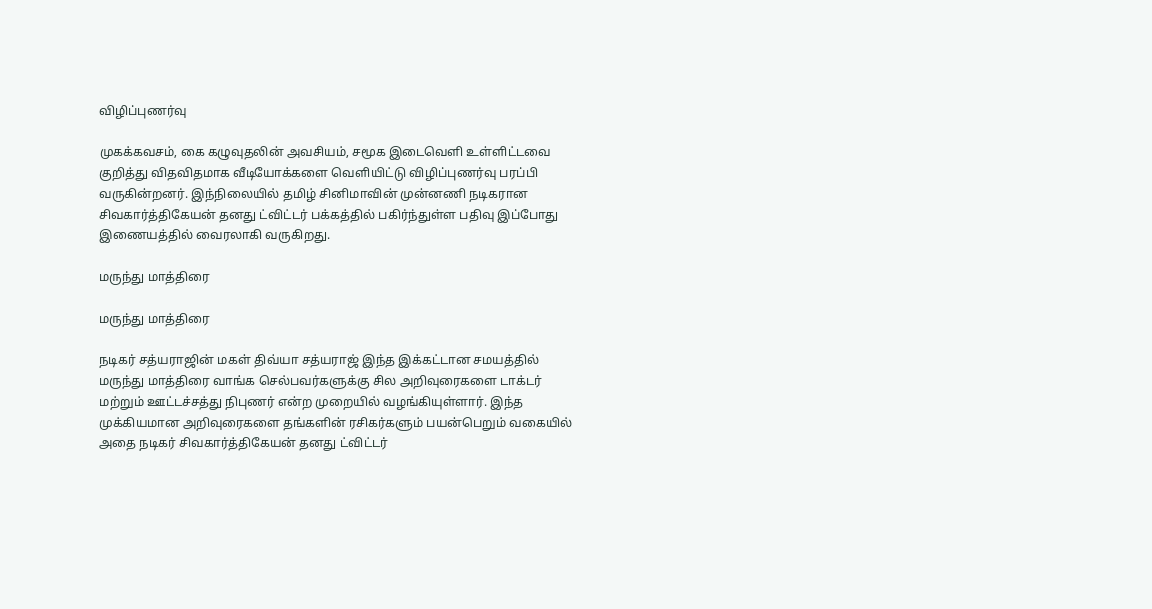விழிப்புணர்வு

முகக்கவசம், கை கழுவுதலின் அவசியம், சமூக இடைவெளி உள்ளிட்டவை குறித்து விதவிதமாக வீடியோக்களை வெளியிட்டு விழிப்புணர்வு பரப்பி வருகின்றனர். இந்நிலையில் தமிழ் சினிமாவின் முன்னணி நடிகரான சிவகார்த்திகேயன் தனது ட்விட்டர் பக்கத்தில் பகிர்ந்துள்ள பதிவு இப்போது இணையத்தில் வைரலாகி வருகிறது.

மருந்து மாத்திரை

மருந்து மாத்திரை

நடிகர் சத்யராஜின் மகள் திவ்யா சத்யராஜ் இந்த இக்கட்டான சமயத்தில் மருந்து மாத்திரை வாங்க செல்பவர்களுக்கு சில அறிவுரைகளை டாக்டர் மற்றும் ஊட்டச்சத்து நிபுணர் என்ற முறையில் வழங்கியுள்ளார். இந்த முக்கியமான அறிவுரைகளை தங்களின் ரசிகர்களும் பயன்பெறும் வகையில் அதை நடிகர் சிவகார்த்திகேயன் தனது ட்விட்டர்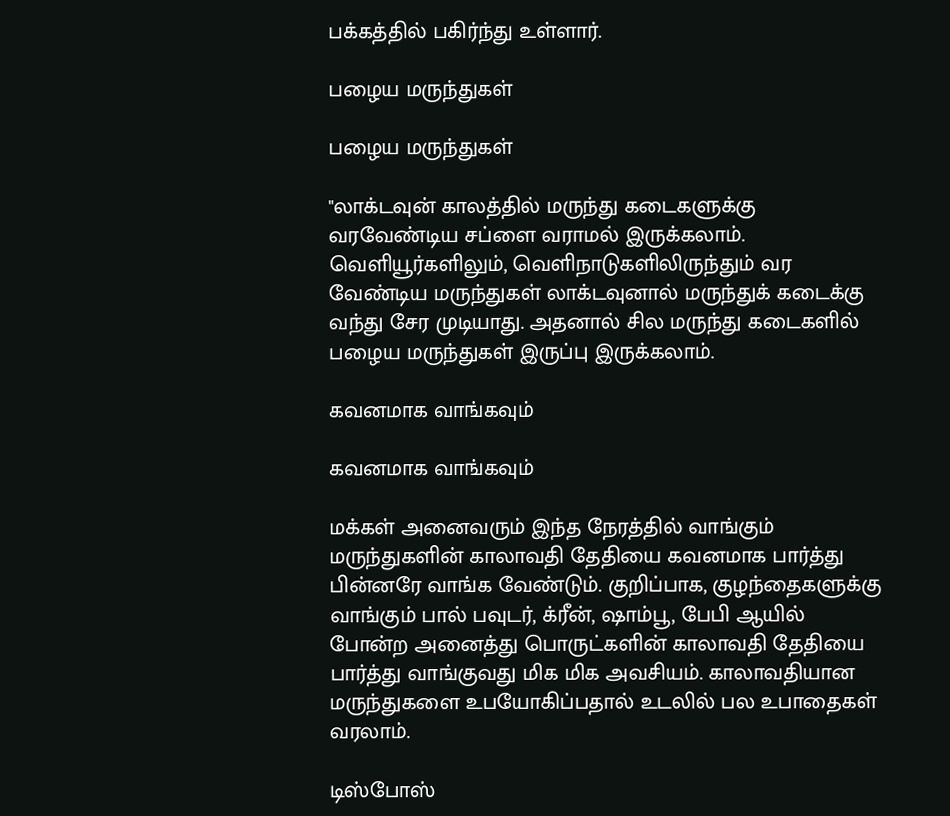பக்கத்தில் பகிர்ந்து உள்ளார்.

பழைய மருந்துகள்

பழைய மருந்துகள்

"லாக்டவுன் காலத்தில் மருந்து கடைகளுக்கு வரவேண்டிய சப்ளை வராமல் இருக்கலாம். வெளியூர்களிலும், வெளிநாடுகளிலிருந்தும் வர வேண்டிய மருந்துகள் லாக்டவுனால் மருந்துக் கடைக்கு வந்து சேர முடியாது. அதனால் சில மருந்து கடைகளில் பழைய மருந்துகள் இருப்பு இருக்கலாம்.

கவனமாக வாங்கவும்

கவனமாக வாங்கவும்

மக்கள் அனைவரும் இந்த நேரத்தில் வாங்கும் மருந்துகளின் காலாவதி தேதியை கவனமாக பார்த்து பின்னரே வாங்க வேண்டும். குறிப்பாக, குழந்தைகளுக்கு வாங்கும் பால் பவுடர், க்ரீன், ஷாம்பூ, பேபி ஆயில் போன்ற அனைத்து பொருட்களின் காலாவதி தேதியை பார்த்து வாங்குவது மிக மிக அவசியம். காலாவதியான மருந்துகளை உபயோகிப்பதால் உடலில் பல உபாதைகள் வரலாம்.

டிஸ்போஸ்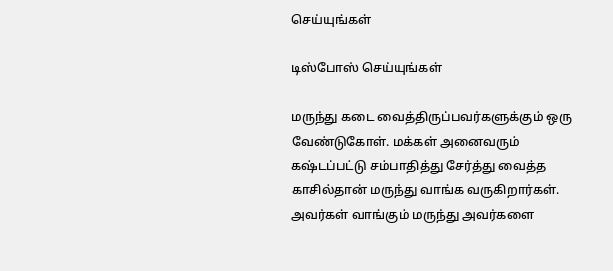செய்யுங்கள்

டிஸ்போஸ் செய்யுங்கள்

மருந்து கடை வைத்திருப்பவர்களுக்கும் ஒரு வேண்டுகோள். மக்கள் அனைவரும் கஷ்டப்பட்டு சம்பாதித்து சேர்த்து வைத்த காசில்தான் மருந்து வாங்க வருகிறார்கள். அவர்கள் வாங்கும் மருந்து அவர்களை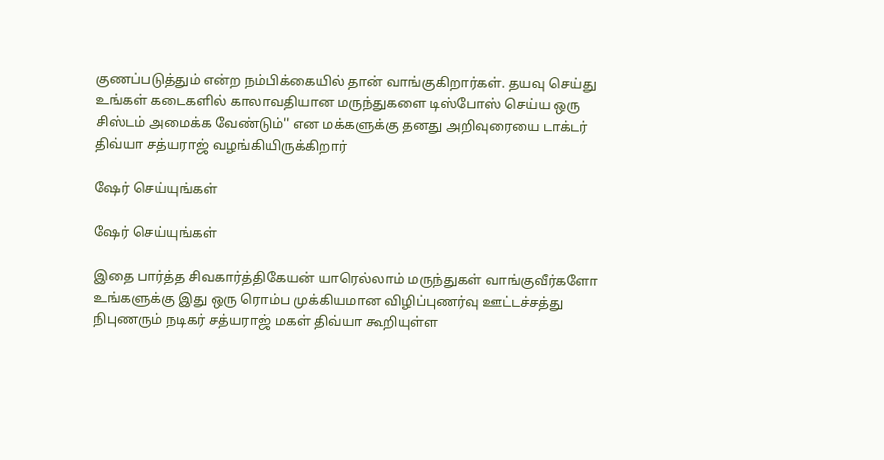குணப்படுத்தும் என்ற நம்பிக்கையில் தான் வாங்குகிறார்கள். தயவு செய்து உங்கள் கடைகளில் காலாவதியான மருந்துகளை டிஸ்போஸ் செய்ய ஒரு சிஸ்டம் அமைக்க வேண்டும்'' என மக்களுக்கு தனது அறிவுரையை டாக்டர் திவ்யா சத்யராஜ் வழங்கியிருக்கிறார்

ஷேர் செய்யுங்கள்

ஷேர் செய்யுங்கள்

இதை பார்த்த சிவகார்த்திகேயன் யாரெல்லாம் மருந்துகள் வாங்குவீர்களோ உங்களுக்கு இது ஒரு ரொம்ப முக்கியமான விழிப்புணர்வு ஊட்டச்சத்து நிபுணரும் நடிகர் சத்யராஜ் மகள் திவ்யா கூறியுள்ள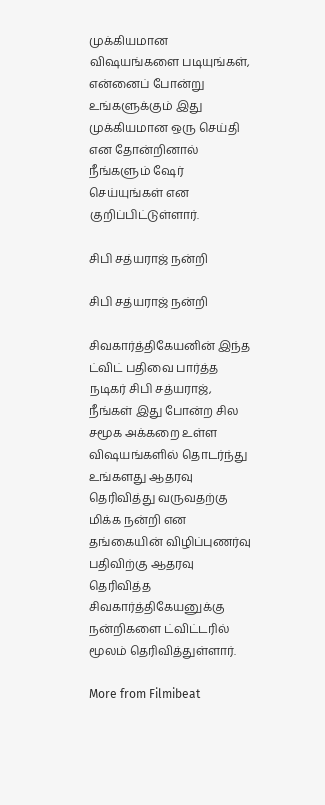முக்கியமான விஷயங்களை படியுங்கள், என்னைப் போன்று உங்களுக்கும் இது முக்கியமான ஒரு செய்தி என தோன்றினால் நீங்களும் ஷேர் செய்யுங்கள் என குறிப்பிட்டுள்ளார்.

சிபி சத்யராஜ் நன்றி

சிபி சத்யராஜ் நன்றி

சிவகார்த்திகேயனின் இந்த ட்விட் பதிவை பார்த்த நடிகர் சிபி சத்யராஜ், நீங்கள் இது போன்ற சில சமூக அக்கறை உள்ள விஷயங்களில் தொடர்ந்து உங்களது ஆதரவு தெரிவித்து வருவதற்கு மிக்க நன்றி என தங்கையின் விழிப்புணர்வு பதிவிற்கு ஆதரவு தெரிவித்த சிவகார்த்திகேயனுக்கு நன்றிகளை ட்விட்டரில் மூலம் தெரிவித்துள்ளார்.

More from Filmibeat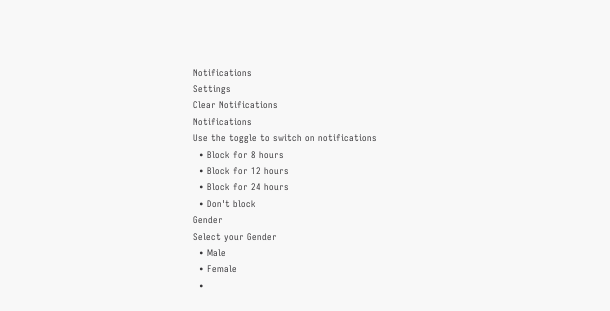Notifications
Settings
Clear Notifications
Notifications
Use the toggle to switch on notifications
  • Block for 8 hours
  • Block for 12 hours
  • Block for 24 hours
  • Don't block
Gender
Select your Gender
  • Male
  • Female
  •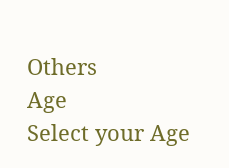Others
Age
Select your Age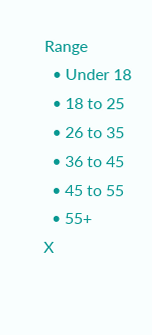Range
  • Under 18
  • 18 to 25
  • 26 to 35
  • 36 to 45
  • 45 to 55
  • 55+
X